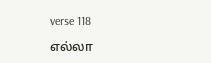verse 118

எல்லா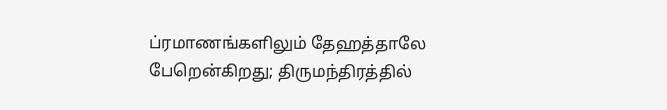ப்ரமாணங்களிலும் தேஹத்தாலே பேறென்கிறது; திருமந்திரத்தில்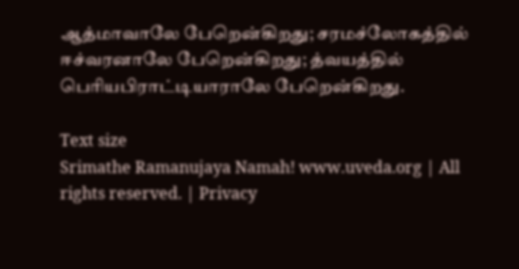ஆத்மாவாலே பேறென்கிறது; சரமச்லோகத்தில் ஈச்வரனாலே பேறென்கிறது; த்வயத்தில் பெரியபிராட்டியாராலே பேறென்கிறது.

Text size
Srimathe Ramanujaya Namah! www.uveda.org | All rights reserved. | Privacy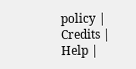policy | Credits | Help |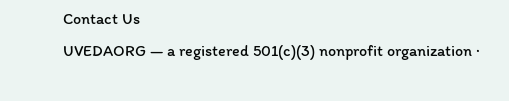Contact Us
UVEDAORG — a registered 501(c)(3) nonprofit organization ·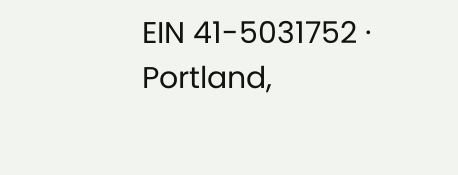EIN 41-5031752 · Portland,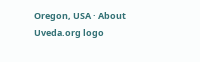Oregon, USA · About
Uveda.org logo